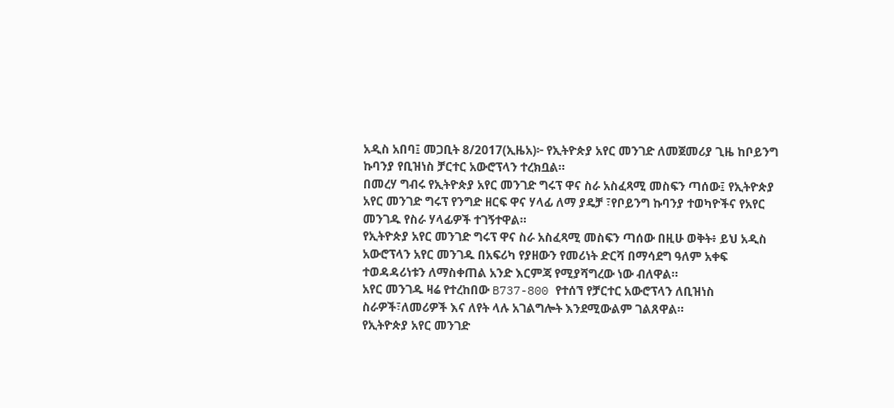አዲስ አበባ፤ መጋቢት 8/2017(ኢዜአ)፦ የኢትዮጵያ አየር መንገድ ለመጀመሪያ ጊዜ ከቦይንግ ኩባንያ የቢዝነስ ቻርተር አውሮፕላን ተረክቧል።
በመረሃ ግብሩ የኢትዮጵያ አየር መንገድ ግሩፕ ዋና ስራ አስፈጻሚ መስፍን ጣሰው፤ የኢትዮጵያ አየር መንገድ ግሩፕ የንግድ ዘርፍ ዋና ሃላፊ ለማ ያዴቻ ፣የቦይንግ ኩባንያ ተወካዮችና የአየር መንገዱ የስራ ሃላፊዎች ተገኝተዋል።
የኢትዮጵያ አየር መንገድ ግሩፕ ዋና ስራ አስፈጻሚ መስፍን ጣሰው በዚሁ ወቅት፥ ይህ አዲስ አውሮፕላን አየር መንገዱ በአፍሪካ የያዘውን የመሪነት ድርሻ በማሳደግ ዓለም አቀፍ ተወዳዳሪነቱን ለማስቀጠል አንድ እርምጃ የሚያሻግረው ነው ብለዋል።
አየር መንገዱ ዛሬ የተረከበው B737-800 የተሰኘ የቻርተር አውሮፕላን ለቢዝነስ ስራዎች፣ለመሪዎች እና ለየት ላሉ አገልግሎት እንደሚውልም ገልጸዋል።
የኢትዮጵያ አየር መንገድ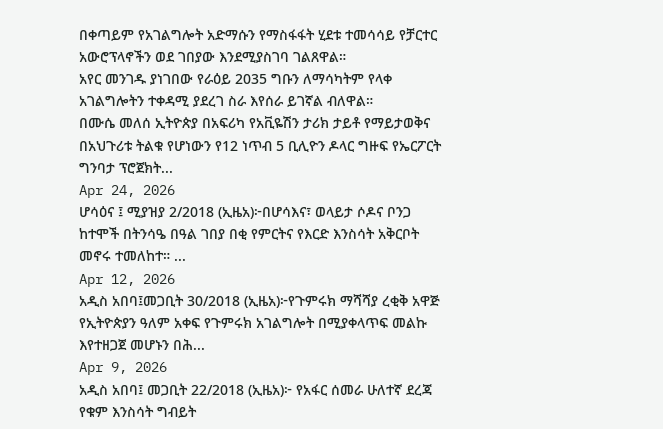በቀጣይም የአገልግሎት አድማሱን የማስፋፋት ሂደቱ ተመሳሳይ የቻርተር አውሮፕላኖችን ወደ ገበያው እንደሚያስገባ ገልጸዋል።
አየር መንገዱ ያነገበው የራዕይ 2035 ግቡን ለማሳካትም የላቀ አገልግሎትን ተቀዳሚ ያደረገ ስራ እየሰራ ይገኛል ብለዋል።
በሙሴ መለሰ ኢትዮጵያ በአፍሪካ የአቪዬሽን ታሪክ ታይቶ የማይታወቅና በአህጉሪቱ ትልቁ የሆነውን የ12 ነጥብ 5 ቢሊዮን ዶላር ግዙፍ የኤርፖርት ግንባታ ፕሮጀክት...
Apr 24, 2026
ሆሳዕና ፤ ሚያዝያ 2/2018 (ኢዜአ)፦በሆሳእና፣ ወላይታ ሶዶና ቦንጋ ከተሞች በትንሳዔ በዓል ገበያ በቂ የምርትና የእርድ እንስሳት አቅርቦት መኖሩ ተመለከተ። ...
Apr 12, 2026
አዲስ አበባ፤መጋቢት 30/2018 (ኢዜአ)፦የጉምሩክ ማሻሻያ ረቂቅ አዋጅ የኢትዮጵያን ዓለም አቀፍ የጉምሩክ አገልግሎት በሚያቀላጥፍ መልኩ እየተዘጋጀ መሆኑን በሕ...
Apr 9, 2026
አዲስ አበባ፤ መጋቢት 22/2018 (ኢዜአ)፦ የአፋር ሰመራ ሁለተኛ ደረጃ የቁም እንስሳት ግብይት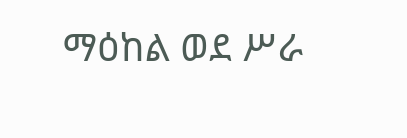ማዕከል ወደ ሥራ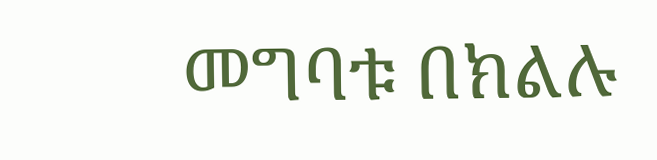መግባቱ በክልሉ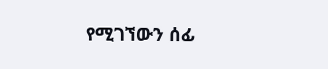የሚገኘውን ሰፊ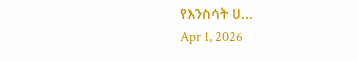የእንስሳት ሀ...
Apr 1, 2026